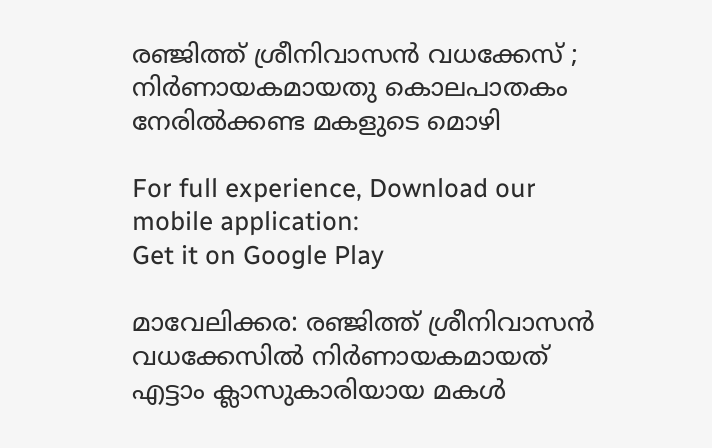രഞ്ജിത്ത് ശ്രീനിവാസന്‍ വധക്കേസ് ; നിര്‍ണായകമായതു കൊലപാതകം നേരില്‍ക്കണ്ട മകളുടെ മൊഴി

For full experience, Download our mobile application:
Get it on Google Play

മാവേലിക്കര: രഞ്ജിത്ത് ശ്രീനിവാസന്‍ വധക്കേസില്‍ നിര്‍ണായകമായത് എട്ടാം ക്ലാസുകാരിയായ മകള്‍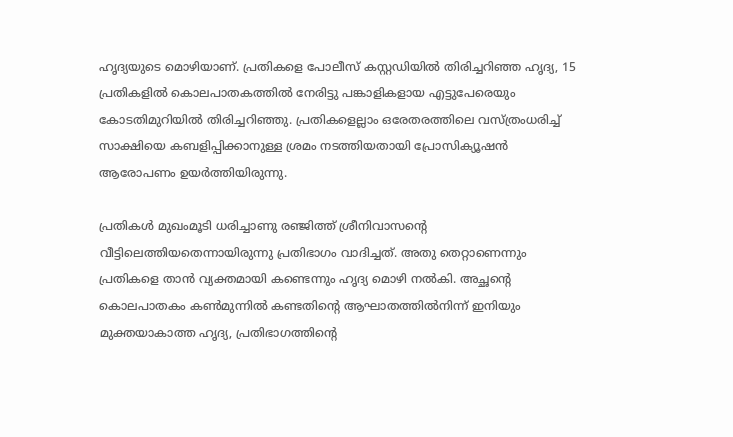ഹൃദ്യയുടെ മൊഴിയാണ്. പ്രതികളെ പോലീസ് കസ്റ്റഡിയില്‍ തിരിച്ചറിഞ്ഞ ഹൃദ്യ, 15 പ്രതികളില്‍ കൊലപാതകത്തില്‍ നേരിട്ടു പങ്കാളികളായ എട്ടുപേരെയും കോടതിമുറിയില്‍ തിരിച്ചറിഞ്ഞു. പ്രതികളെല്ലാം ഒരേതരത്തിലെ വസ്ത്രംധരിച്ച് സാക്ഷിയെ കബളിപ്പിക്കാനുള്ള ശ്രമം നടത്തിയതായി പ്രോസിക്യൂഷന്‍ ആരോപണം ഉയർത്തിയിരുന്നു.

പ്രതികള്‍ മുഖംമൂടി ധരിച്ചാണു രഞ്ജിത്ത് ശ്രീനിവാസന്റെ വീട്ടിലെത്തിയതെന്നായിരുന്നു പ്രതിഭാഗം വാദിച്ചത്. അതു തെറ്റാണെന്നും പ്രതികളെ താന്‍ വ്യക്തമായി കണ്ടെന്നും ഹൃദ്യ മൊഴി നല്‍കി. അച്ഛന്റെ കൊലപാതകം കണ്‍മുന്നില്‍ കണ്ടതിന്റെ ആഘാതത്തില്‍നിന്ന് ഇനിയും മുക്തയാകാത്ത ഹൃദ്യ, പ്രതിഭാഗത്തിന്റെ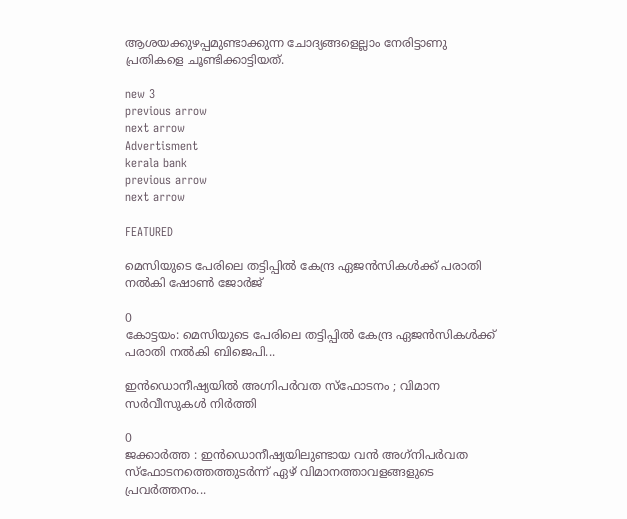ആശയക്കുഴപ്പമുണ്ടാക്കുന്ന ചോദ്യങ്ങളെല്ലാം നേരിട്ടാണു പ്രതികളെ ചൂണ്ടിക്കാട്ടിയത്.

new 3
previous arrow
next arrow
Advertisment
kerala bank
previous arrow
next arrow

FEATURED

മെസിയുടെ പേരിലെ തട്ടിപ്പിൽ കേന്ദ്ര ഏജൻസികൾ‌ക്ക് പരാതി നൽകി ഷോൺ ജോർജ്

0
കോട്ടയം: മെസിയുടെ പേരിലെ തട്ടിപ്പിൽ കേന്ദ്ര ഏജൻസികൾ‌ക്ക് പരാതി നൽകി ബിജെപി...

ഇൻഡൊനീഷ്യയിൽ അഗ്നിപർവത സ്ഫോടനം ; വിമാന സർവീസുകൾ നിർത്തി

0
ജക്കാർത്ത : ഇൻഡൊനീഷ്യയിലുണ്ടായ വൻ അഗ്‌നിപർവത സ്ഫോടനത്തെത്തുടർന്ന് ഏഴ് വിമാനത്താവളങ്ങളുടെ പ്രവർത്തനം...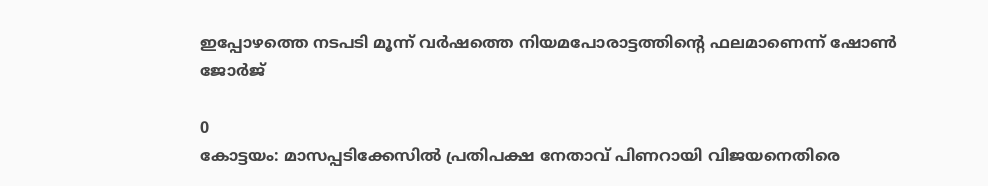ഇപ്പോഴത്തെ നടപടി മൂന്ന് വർഷത്തെ നിയമപോരാട്ടത്തിൻ്റെ ഫലമാണെന്ന് ഷോൺ ജോർജ്

0
കോട്ടയം: മാസപ്പടിക്കേസിൽ പ്രതിപക്ഷ നേതാവ് പിണറായി വിജയനെതിരെ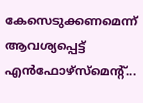കേസെടുക്കണമെന്ന് ആവശ്യപ്പെട്ട് എൻഫോഴ്സ്മെൻ്റ്...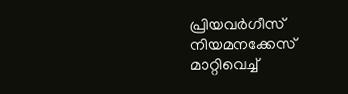പ്രിയവർഗീസ് നിയമനക്കേസ് മാറ്റിവെച്ച്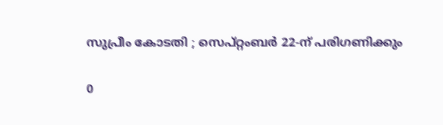സുപ്രീം കോടതി ; സെപ്റ്റംബർ 22-ന് പരിഗണിക്കും

0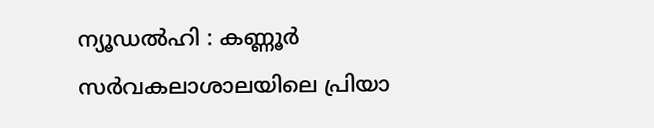ന്യൂഡൽഹി : കണ്ണൂർ സർവകലാശാലയിലെ പ്രിയാ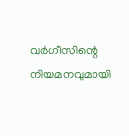വർഗീസിന്റെ നിയമനവുമായി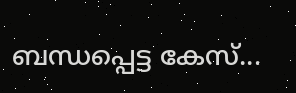ബന്ധപ്പെട്ട കേസ്...